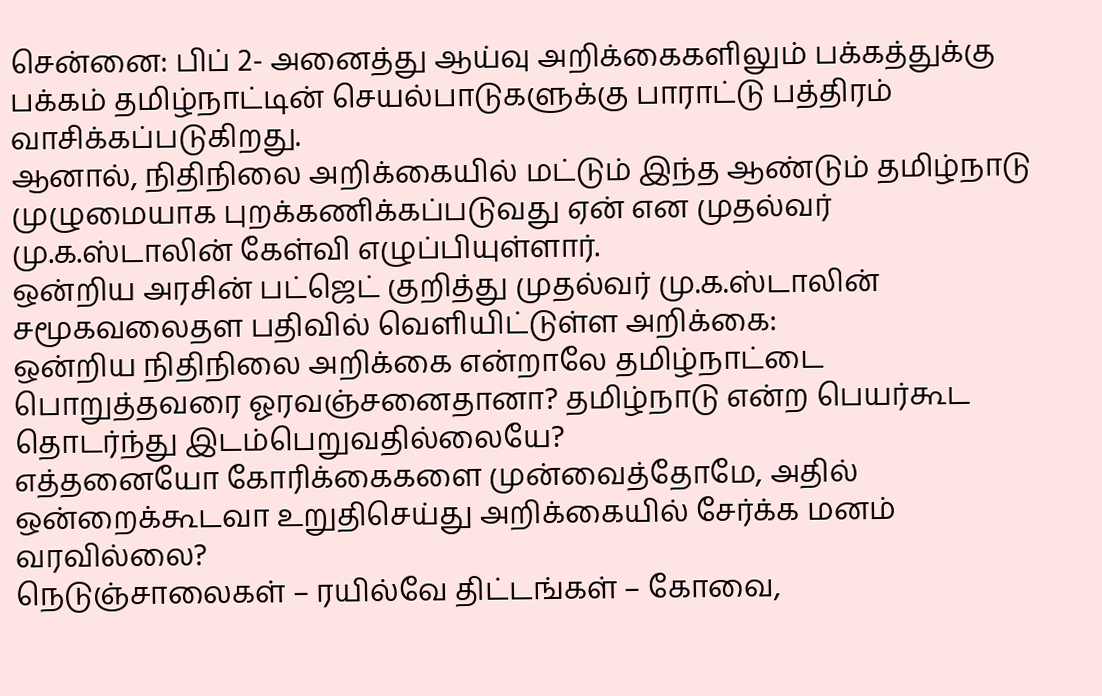சென்னை: பிப் 2- அனைத்து ஆய்வு அறிக்கைகளிலும் பக்கத்துக்கு பக்கம் தமிழ்நாட்டின் செயல்பாடுகளுக்கு பாராட்டு பத்திரம் வாசிக்கப்படுகிறது.
ஆனால், நிதிநிலை அறிக்கையில் மட்டும் இந்த ஆண்டும் தமிழ்நாடு முழுமையாக புறக்கணிக்கப்படுவது ஏன் என முதல்வர் மு.க.ஸ்டாலின் கேள்வி எழுப்பியுள்ளார்.
ஒன்றிய அரசின் பட்ஜெட் குறித்து முதல்வர் மு.க.ஸ்டாலின் சமூகவலைதள பதிவில் வெளியிட்டுள்ள அறிக்கை:
ஒன்றிய நிதிநிலை அறிக்கை என்றாலே தமிழ்நாட்டை பொறுத்தவரை ஓரவஞ்சனைதானா? தமிழ்நாடு என்ற பெயர்கூட தொடர்ந்து இடம்பெறுவதில்லையே?
எத்தனையோ கோரிக்கைகளை முன்வைத்தோமே, அதில் ஒன்றைக்கூடவா உறுதிசெய்து அறிக்கையில் சேர்க்க மனம் வரவில்லை?
நெடுஞ்சாலைகள் – ரயில்வே திட்டங்கள் – கோவை,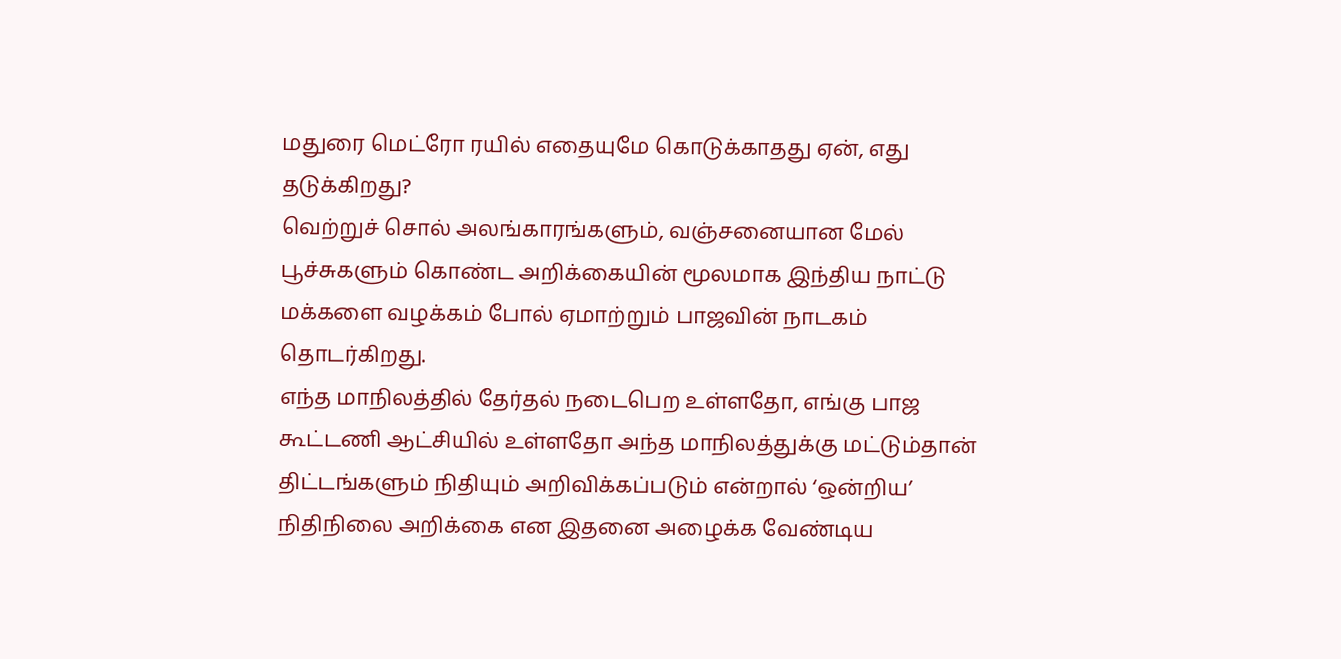மதுரை மெட்ரோ ரயில் எதையுமே கொடுக்காதது ஏன், எது தடுக்கிறது?
வெற்றுச் சொல் அலங்காரங்களும், வஞ்சனையான மேல் பூச்சுகளும் கொண்ட அறிக்கையின் மூலமாக இந்திய நாட்டு மக்களை வழக்கம் போல் ஏமாற்றும் பாஜவின் நாடகம் தொடர்கிறது.
எந்த மாநிலத்தில் தேர்தல் நடைபெற உள்ளதோ, எங்கு பாஜ கூட்டணி ஆட்சியில் உள்ளதோ அந்த மாநிலத்துக்கு மட்டும்தான் திட்டங்களும் நிதியும் அறிவிக்கப்படும் என்றால் ‘ஒன்றிய’ நிதிநிலை அறிக்கை என இதனை அழைக்க வேண்டிய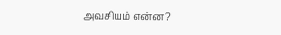அவசியம் என்ன?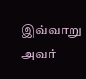இவ்வாறு அவர்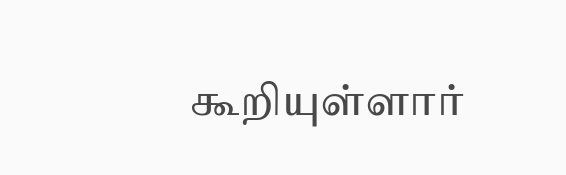கூறியுள்ளார்